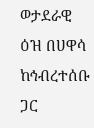ወታደራዊ ዕዝ በሀዋሳ ከኅብረተሰቡ ጋር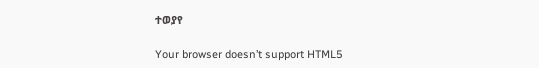ተወያየ

Your browser doesn’t support HTML5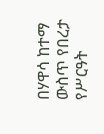በሃዋሳ ከተማ ውስጥ የበረታ የሥርዓት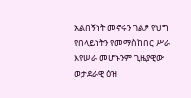አልበኝነት መኖሩን ገልፆ የህግ የበላይነትን የመማስከበር ሥራ እየሠራ መሆኑንም ጊዜያዊው ወታደራዊ ዕዝ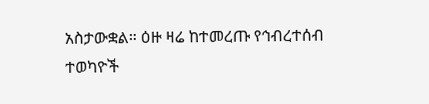አስታውቋል። ዕዙ ዛሬ ከተመረጡ የኅብረተሰብ ተወካዮች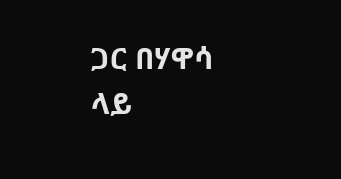ጋር በሃዋሳ ላይ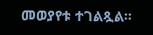መወያየቱ ተገልጿል።